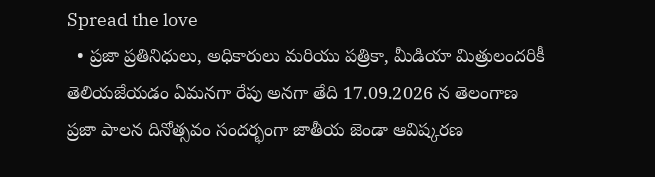Spread the love
  • ప్రజా ప్రతినిధులు, అధికారులు మరియు పత్రికా, మీడియా మిత్రులందరికీ తెలియజేయడం ఏమనగా రేపు అనగా తేది 17.09.2026 న తెలంగాణ ప్రజా పాలన దినోత్సవం సందర్భంగా జాతీయ జెండా ఆవిష్కరణ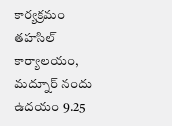కార్యక్రమం తహసిల్ కార్యాలయం, మద్నూర్ నందు ఉదయం 9.25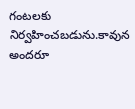గంటలకు నిర్వహించబడును.కావున అందరూ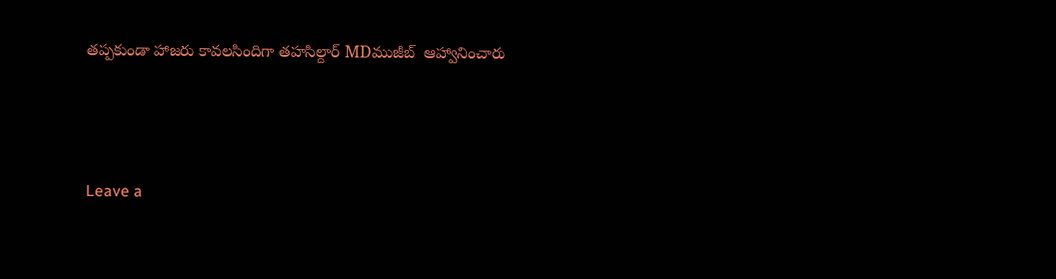తప్పకుండా హాజరు కావలసిందిగా తహసిల్దార్ MDముజీబ్  ఆహ్వానించారు



Leave a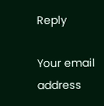Reply

Your email address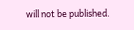will not be published.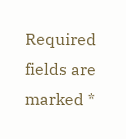Required fields are marked *